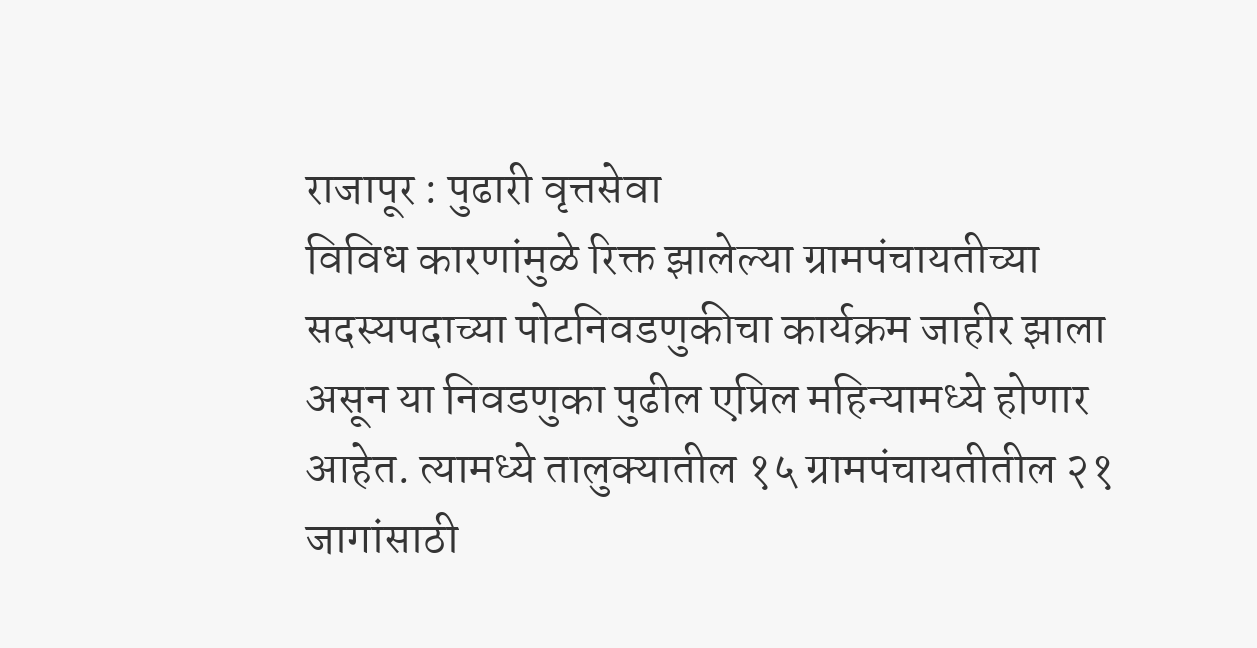राजापूर : पुढारी वृत्तसेवा
विविध कारणांमुळे रिक्त झालेल्या ग्रामपंचायतीच्या सदस्यपदाच्या पोटनिवडणुकीचा कार्यक्रम जाहीर झाला असून या निवडणुका पुढील एप्रिल महिन्यामध्ये होणार आहेत. त्यामध्ये तालुक्यातील १५ ग्रामपंचायतीतील २१ जागांसाठी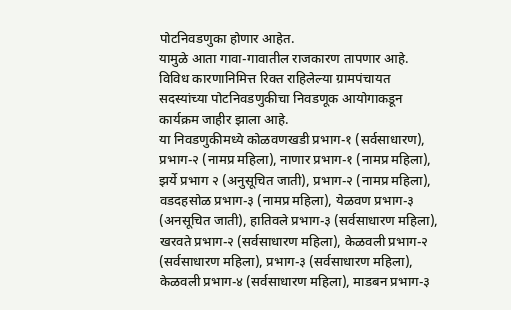पोटनिवडणुका होणार आहेत.
यामुळे आता गावा-गावातील राजकारण तापणार आहे. विविध कारणानिमित्त रिक्त राहिलेल्या ग्रामपंचायत सदस्यांच्या पोटनिवडणुकीचा निवडणूक आयोगाकडून कार्यक्रम जाहीर झाला आहे.
या निवडणुकीमध्ये कोळवणखडी प्रभाग-१ (सर्वसाधारण), प्रभाग-२ (नामप्र महिला), नाणार प्रभाग-१ (नामप्र महिला), झर्ये प्रभाग २ (अनुसूचित जाती), प्रभाग-२ (नामप्र महिला), वडदहसोळ प्रभाग-३ (नामप्र महिला), येळवण प्रभाग-३ (अनसूचित जाती), हातिवले प्रभाग-३ (सर्वसाधारण महिला), खरवते प्रभाग-२ (सर्वसाधारण महिला), केळवली प्रभाग-२ (सर्वसाधारण महिला), प्रभाग-३ (सर्वसाधारण महिला),
केळवली प्रभाग-४ (सर्वसाधारण महिला), माडबन प्रभाग-३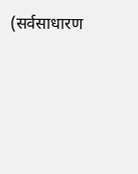(सर्वसाधारण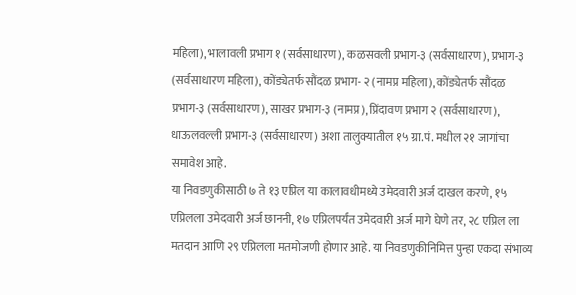महिला), भालावली प्रभाग १ (सर्वसाधारण), कळसवली प्रभाग-३ (सर्वसाधारण), प्रभाग-३ (सर्वसाधारण महिला), कोंड्येतर्फ सौंदळ प्रभाग- २ (नामप्र महिला), कोंड्येतर्फ सौंदळ प्रभाग-३ (सर्वसाधारण), साखर प्रभाग-३ (नामप्र), प्रिंदावण प्रभाग २ (सर्वसाधारण), धाऊलवल्ली प्रभाग-३ (सर्वसाधारण) अशा तालुक्यातील १५ ग्रा.पं. मधील २१ जागांचा समावेश आहे.
या निवडणुकीसाठी ७ ते १३ एप्रिल या कालावधीमध्ये उमेदवारी अर्ज दाखल करणे, १५ एप्रिलला उमेदवारी अर्ज छाननी, १७ एप्रिलपर्यंत उमेदवारी अर्ज मागे घेणे तर, २८ एप्रिल ला मतदान आणि २९ एप्रिलला मतमोजणी होणार आहे. या निवडणुकीनिमित्त पुन्हा एकदा संभाव्य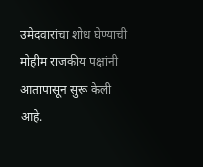उमेदवारांचा शोध घेण्याची मोहीम राजकीय पक्षांनी आतापासून सुरू केली आहे.